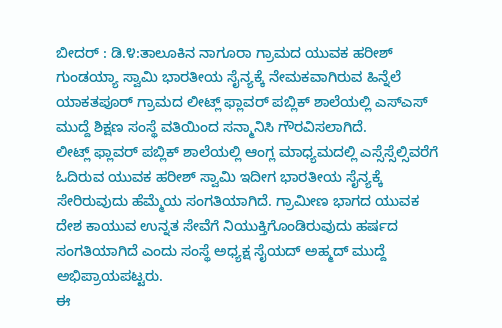ಬೀದರ್ : ಡಿ.೪:ತಾಲೂಕಿನ ನಾಗೂರಾ ಗ್ರಾಮದ ಯುವಕ ಹರೀಶ್ ಗುಂಡಯ್ಯಾ ಸ್ವಾಮಿ ಭಾರತೀಯ ಸೈನ್ಯಕ್ಕೆ ನೇಮಕವಾಗಿರುವ ಹಿನ್ನೆಲೆ ಯಾಕತಪೂರ್ ಗ್ರಾಮದ ಲೀಟ್ಲ್ ಫ್ಲಾವರ್ ಪಬ್ಲಿಕ್ ಶಾಲೆಯಲ್ಲಿ ಎಸ್ಎಸ್ ಮುದ್ದೆ ಶಿಕ್ಷಣ ಸಂಸ್ಥೆ ವತಿಯಿಂದ ಸನ್ಮಾನಿಸಿ ಗೌರವಿಸಲಾಗಿದೆ.
ಲೀಟ್ಲ್ ಫ್ಲಾವರ್ ಪಬ್ಲಿಕ್ ಶಾಲೆಯಲ್ಲಿ ಆಂಗ್ಲ ಮಾಧ್ಯಮದಲ್ಲಿ ಎಸ್ಸೆಸ್ಸೆಲ್ಸಿವರೆಗೆ ಓದಿರುವ ಯುವಕ ಹರೀಶ್ ಸ್ವಾಮಿ ಇದೀಗ ಭಾರತೀಯ ಸೈನ್ಯಕ್ಕೆ ಸೇರಿರುವುದು ಹೆಮ್ಮೆಯ ಸಂಗತಿಯಾಗಿದೆ. ಗ್ರಾಮೀಣ ಭಾಗದ ಯುವಕ ದೇಶ ಕಾಯುವ ಉನ್ನತ ಸೇವೆಗೆ ನಿಯುಕ್ತಿಗೊಂಡಿರುವುದು ಹರ್ಷದ ಸಂಗತಿಯಾಗಿದೆ ಎಂದು ಸಂಸ್ಥೆ ಅಧ್ಯಕ್ಷ ಸೈಯದ್ ಅಹ್ಮದ್ ಮುದ್ದೆ ಅಭಿಪ್ರಾಯಪಟ್ಟರು.
ಈ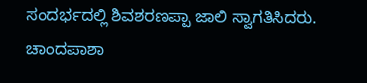ಸಂದರ್ಭದಲ್ಲಿ ಶಿವಶರಣಪ್ಪಾ ಜಾಲಿ ಸ್ವಾಗತಿಸಿದರು. ಚಾಂದಪಾಶಾ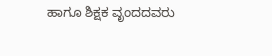ಹಾಗೂ ಶಿಕ್ಷಕ ವೃಂದದವರು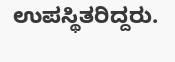ಉಪಸ್ಥಿತರಿದ್ದರು.